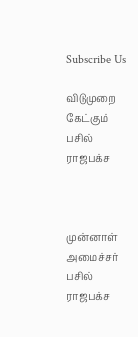Subscribe Us

விடுமுறை கேட்கும் பசில் ராஜபக்ச



முன்னாள் அமைச்சர் பசில் ராஜபக்ச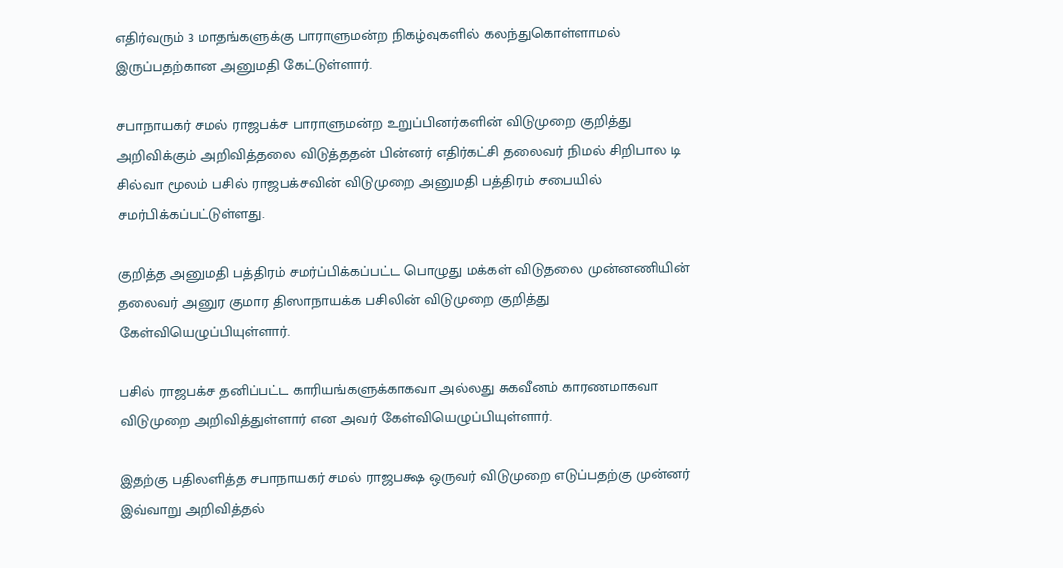எதிர்வரும் 3 மாதங்களுக்கு பாராளுமன்ற நிகழ்வுகளில் கலந்துகொள்ளாமல் இருப்பதற்கான அனுமதி கேட்டுள்ளார்.

சபாநாயகர் சமல் ராஜபக்ச பாராளுமன்ற உறுப்பினர்களின் விடுமுறை குறித்து அறிவிக்கும் அறிவித்தலை விடுத்ததன் பின்னர் எதிர்கட்சி தலைவர் நிமல் சிறிபால டி சில்வா மூலம் பசில் ராஜபக்சவின் விடுமுறை அனுமதி பத்திரம் சபையில் சமர்பிக்கப்பட்டுள்ளது.

குறித்த அனுமதி பத்திரம் சமர்ப்பிக்கப்பட்ட பொழுது மக்கள் விடுதலை முன்னணியின் தலைவர் அனுர குமார திஸாநாயக்க பசிலின் விடுமுறை குறித்து கேள்வியெழுப்பியுள்ளார்.

பசில் ராஜபக்ச தனிப்பட்ட காரியங்களுக்காகவா அல்லது சுகவீனம் காரணமாகவா விடுமுறை அறிவித்துள்ளார் என அவர் கேள்வியெழுப்பியுள்ளார்.

இதற்கு பதிலளித்த சபாநாயகர் சமல் ராஜபக்ஷ ஒருவர் விடுமுறை எடுப்பதற்கு முன்னர் இவ்வாறு அறிவித்தல்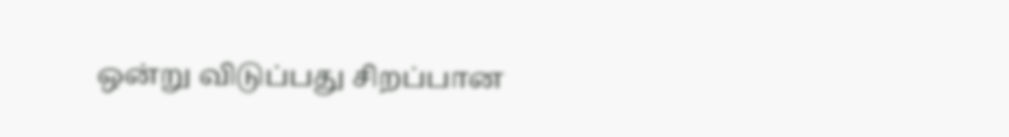ஒன்று விடுப்பது சிறப்பான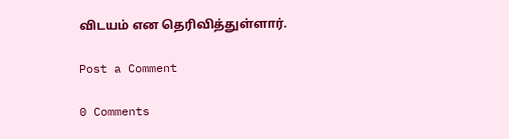விடயம் என தெரிவித்துள்ளார்.

Post a Comment

0 Comments